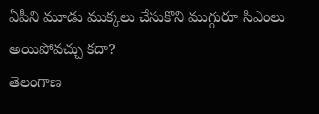ఏపీని మూడు ముక్కలు చేసుకొని ముగ్గురూ సిఎంలు అయిపోవచ్చు కదా?
తెలంగాణ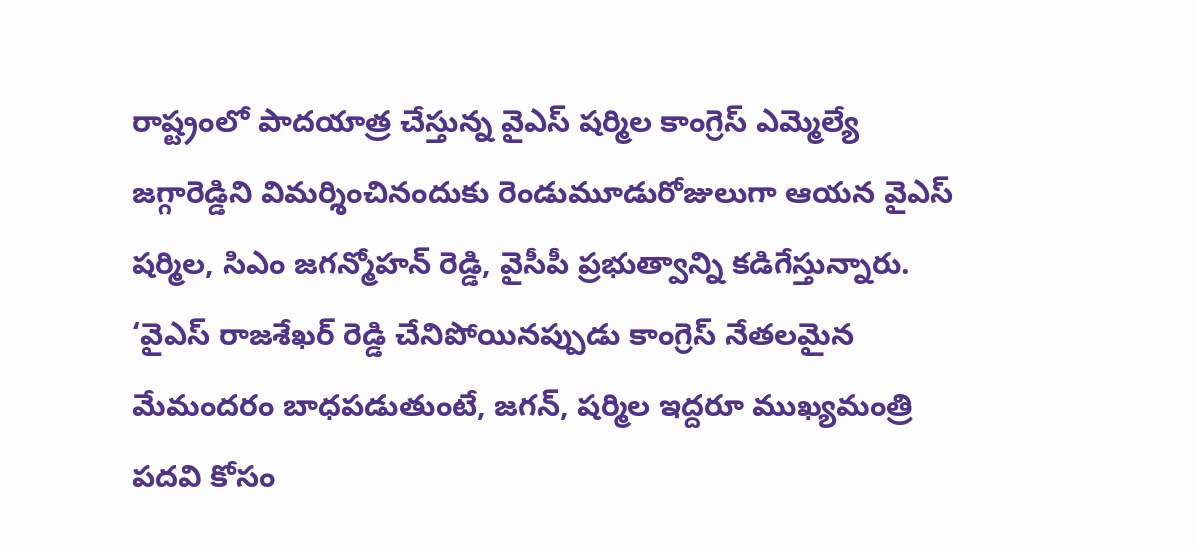రాష్ట్రంలో పాదయాత్ర చేస్తున్న వైఎస్ షర్మిల కాంగ్రెస్ ఎమ్మెల్యే జగ్గారెడ్డిని విమర్శించినందుకు రెండుమూడురోజులుగా ఆయన వైఎస్ షర్మిల, సిఎం జగన్మోహన్ రెడ్డి, వైసీపీ ప్రభుత్వాన్ని కడిగేస్తున్నారు. ‘వైఎస్ రాజశేఖర్ రెడ్డి చేనిపోయినప్పుడు కాంగ్రెస్ నేతలమైన మేమందరం బాధపడుతుంటే, జగన్, షర్మిల ఇద్దరూ ముఖ్యమంత్రి పదవి కోసం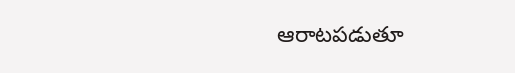ఆరాటపడుతూ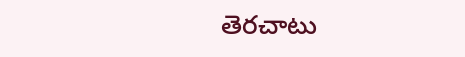తెరచాటు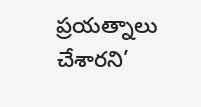ప్రయత్నాలు చేశారని’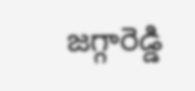జగ్గారెడ్డి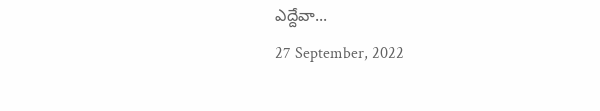ఎద్దేవా...
27 September, 2022